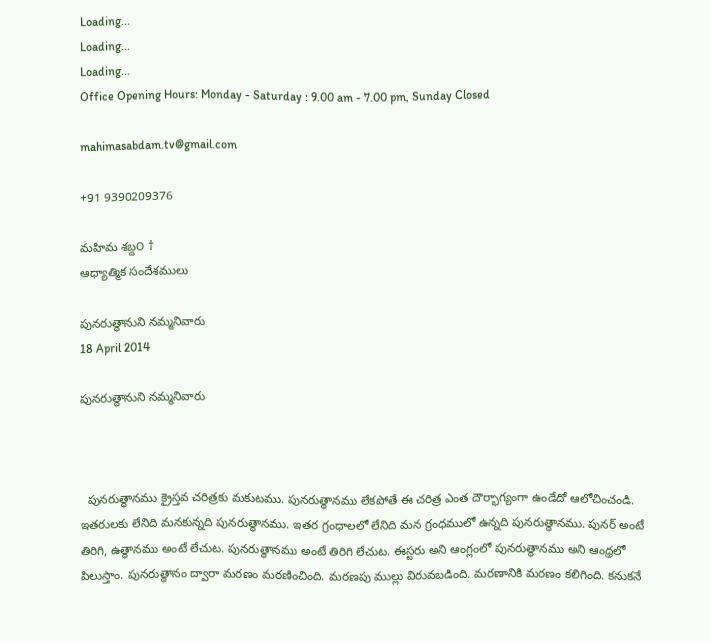Loading...
Loading...
Loading...
Office Opening Hours: Monday - Saturday : 9.00 am - 7.00 pm, Sunday Closed

mahimasabdam.tv@gmail.com

+91 9390209376

మహిమ శబ్ద౦ †
ఆధ్యాత్మిక సందేశములు

పునరుత్థానుని నమ్మనివారు
18 April 2014

పునరుత్థానుని నమ్మనివారు



  పునరుత్థానము క్రైస్తవ చరిత్రకు మకుటము. పునరుత్థానము లేకపోతే ఈ చరిత్ర ఎంత దౌర్భాగ్యంగా ఉండేదో ఆలోచించండి. ఇతరులకు లేనిది మనకున్నది పునరుత్థానము. ఇతర గ్రంధాలలో లేనిది మన గ్రంధములో ఉన్నది పునరుత్థానము. పునర్‌ అంటే తిరిగి, ఉత్థానము అంటే లేచుట. పునరుత్థానము అంటే తిరిగి లేచుట. ఈస్టరు అని ఆంగ్లంలో పునరుత్థానము అని ఆంధ్రలో పిలుస్తాం. పునరుత్థానం ద్వారా మరణం మరణించింది. మరణపు ముల్లు విరువబడింది. మరణానికి మరణం కలిగింది. కనుకనే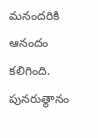మనందరికి ఆనందం కలిగింది. పునరుత్థానం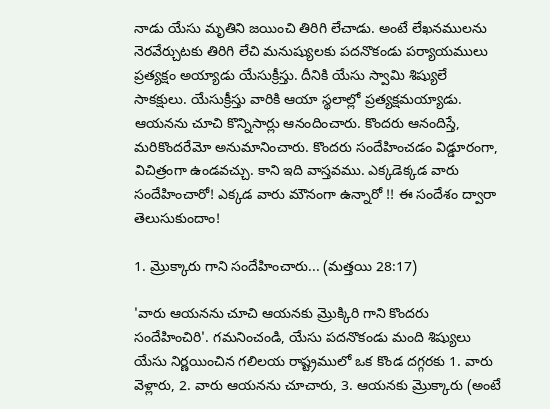నాడు యేసు మృతిని జయించి తిరిగి లేచాడు. అంటే లేఖనములను నెరవేర్చుటకు తిరిగి లేచి మనుష్యులకు పదనొకండు పర్యాయములు ప్రత్యక్షం అయ్యాడు యేసుక్రీస్తు. దీనికి యేసు స్వామి శిష్యులే సాకక్షులు. యేసుక్రీస్తు వారికి ఆయా స్థలాల్లో ప్రత్యక్షమయ్యాడు. ఆయనను చూచి కొన్నిసార్లు ఆనందించారు. కొందరు ఆనందిస్తే, మరికొందరేమో అనుమానించారు. కొందరు సందేహించడం విడ్డూరంగా, విచిత్రంగా ఉండవచ్చు. కాని ఇది వాస్తవము. ఎక్కడెక్కడ వారు సందేహించారో! ఎక్కడ వారు మౌనంగా ఉన్నారో !! ఈ సందేశం ద్వారా తెలుసుకుందాం!

1. మ్రొక్కారు గాని సందేహించారు... (మత్తయి 28:17)

'వారు ఆయనను చూచి ఆయనకు మ్రొక్కిరి గాని కొందరు సందేహించిరి'. గమనించండి, యేసు పదనొకండు మంది శిష్యులు యేసు నిర్ణయించిన గలిలయ రాష్ట్రములో ఒక కొండ దగ్గరకు 1. వారు వెళ్లారు, 2. వారు ఆయనను చూచారు, 3. ఆయనకు మ్రొక్కారు (అంటే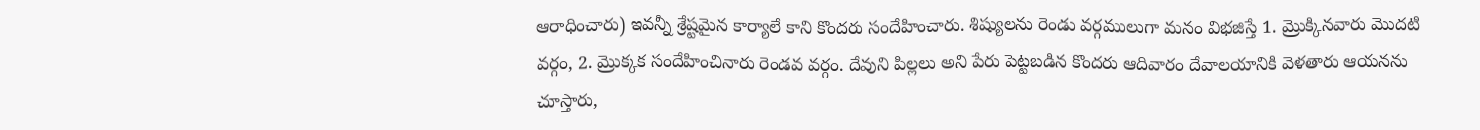ఆరాధించారు) ఇవన్నీ శ్రేష్టమైన కార్యాలే కాని కొందరు సందేహించారు. శిష్యులను రెండు వర్గములుగా మనం విభజిస్తే 1. మ్రొక్కినవారు మొదటి వర్గం, 2. మ్రొక్కక సందేహించినారు రెండవ వర్గం. దేవుని పిల్లలు అని పేరు పెట్టబడిన కొందరు ఆదివారం దేవాలయానికి వెళతారు ఆయనను చూస్తారు,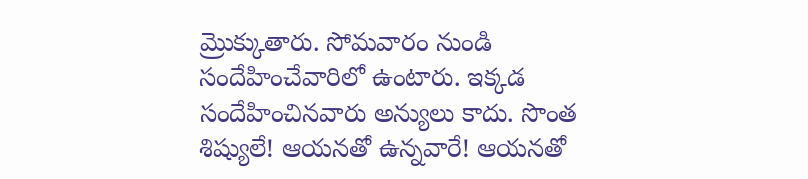మ్రొక్కుతారు. సోమవారం నుండి సందేహించేవారిలో ఉంటారు. ఇక్కడ సందేహించినవారు అన్యులు కాదు. సొంత శిష్యులే! ఆయనతో ఉన్నవారే! ఆయనతో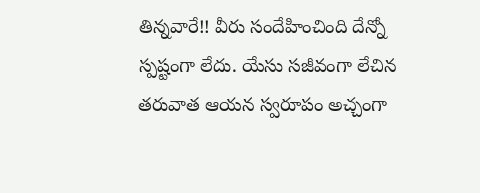తిన్నవారే!! వీరు సందేహించింది దేన్నో స్పష్టంగా లేదు. యేసు సజీవంగా లేచిన తరువాత ఆయన స్వరూపం అచ్చంగా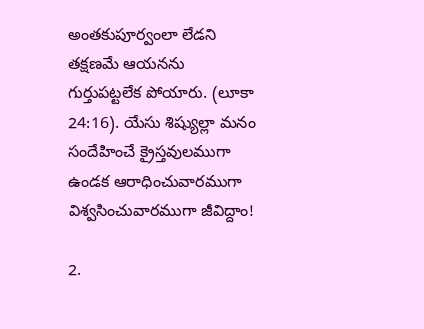అంతకుపూర్వంలా లేడని తక్షణమే ఆయనను గుర్తుపట్టలేక పోయారు. (లూకా 24:16). యేసు శిష్యుల్లా మనం సందేహించే క్రైస్తవులముగా ఉండక ఆరాధించువారముగా విశ్వసించువారముగా జీవిద్దాం!

2.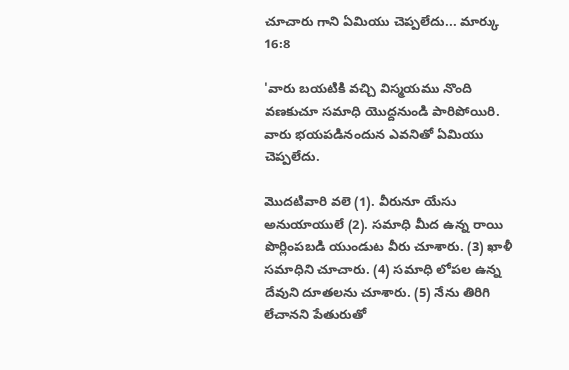చూచారు గాని ఏమియు చెప్పలేదు... మార్కు 16:8

'వారు బయటికి వచ్చి విస్మయము నొంది వణకుచూ సమాధి యొద్దనుండి పారిపోయిరి. వారు భయపడినందున ఎవనితో ఏమియు చెప్పలేదు.

మొదటివారి వలె (1). వీరునూ యేసు అనుయాయులే (2). సమాధి మీద ఉన్న రాయి పొర్లింపబడి యుండుట వీరు చూశారు. (3) ఖాళీ సమాధిని చూచారు. (4) సమాధి లోపల ఉన్న దేవుని దూతలను చూశారు. (5) నేను తిరిగి లేచానని పేతురుతో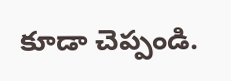కూడా చెప్పండి.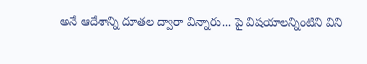అనే ఆదేశాన్ని దూతల ద్వారా విన్నారు... పై విషయాలన్నింటిని విని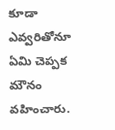కూడా ఎవ్వరితోనూ ఏమి చెప్పక మౌనం వహించారు.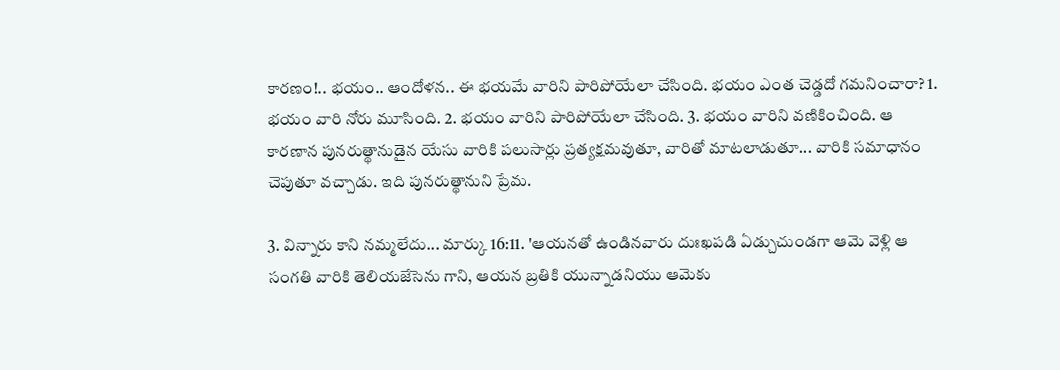కారణం!.. భయం.. ఆందోళన.. ఈ భయమే వారిని పారిపోయేలా చేసింది. భయం ఎంత చెడ్డదో గమనించారా? 1. భయం వారి నోరు మూసింది. 2. భయం వారిని పారిపోయేలా చేసింది. 3. భయం వారిని వణికించింది. ఆ కారణాన పునరుత్థానుడైన యేసు వారికి పలుసార్లు ప్రత్యక్షమవుతూ, వారితో మాటలాడుతూ... వారికి సమాధానం చెపుతూ వచ్చాడు. ఇది పునరుత్థానుని ప్రేమ.

3. విన్నారు కాని నమ్మలేదు... మార్కు 16:11. 'ఆయనతో ఉండినవారు దుఃఖపడి ఏడ్చుచుండగా ఆమె వెళ్లి ఆ సంగతి వారికి తెలియజేసెను గాని, ఆయన బ్రతికి యున్నాడనియు ఆమెకు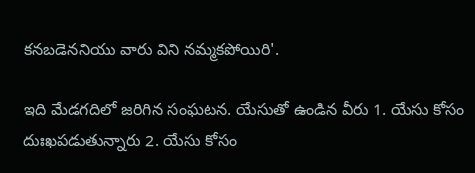కనబడెననియు వారు విని నమ్మకపోయిరి'.

ఇది మేడగదిలో జరిగిన సంఘటన. యేసుతో ఉండిన వీరు 1. యేసు కోసం దుఃఖపడుతున్నారు 2. యేసు కోసం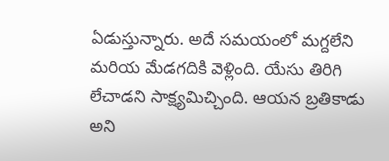ఏడుస్తున్నారు. అదే సమయంలో మగ్దలేని మరియ మేడగదికి వెళ్లింది. యేసు తిరిగి లేచాడని సాక్ష్యమిచ్చింది. ఆయన బ్రతికాడు అని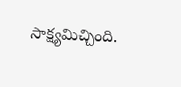సాక్ష్యమిచ్చింది.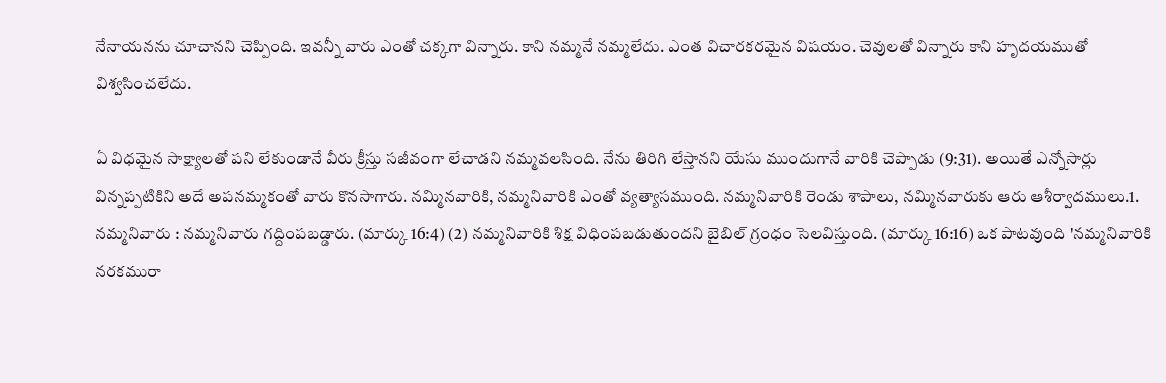నేనాయనను చూచానని చెప్పింది. ఇవన్నీ వారు ఎంతో చక్కగా విన్నారు. కాని నమ్మనే నమ్మలేదు. ఎంత విచారకరమైన విషయం. చెవులతో విన్నారు కాని హృదయముతో విశ్వసించలేదు.

ఏ విధమైన సాక్ష్యాలతో పని లేకుండానే వీరు క్రీస్తు సజీవంగా లేచాడని నమ్మవలసింది. నేను తిరిగి లేస్తానని యేసు ముందుగానే వారికి చెప్పాడు (9:31). అయితే ఎన్నోసార్లు విన్నప్పటికిని అదే అపనమ్మకంతో వారు కొనసాగారు. నమ్మినవారికి, నమ్మనివారికి ఎంతో వ్యత్యాసముంది. నమ్మనివారికి రెండు శాపాలు, నమ్మినవారుకు ఆరు ఆశీర్వాదములు.1. నమ్మనివారు : నమ్మనివారు గద్దింపబడ్డారు. (మార్కు 16:4) (2) నమ్మనివారికి శిక్ష విధింపబడుతుందని బైబిల్‌ గ్రంధం సెలవిస్తుంది. (మార్కు 16:16) ఒక పాటవుంది 'నమ్మనివారికి నరకమురా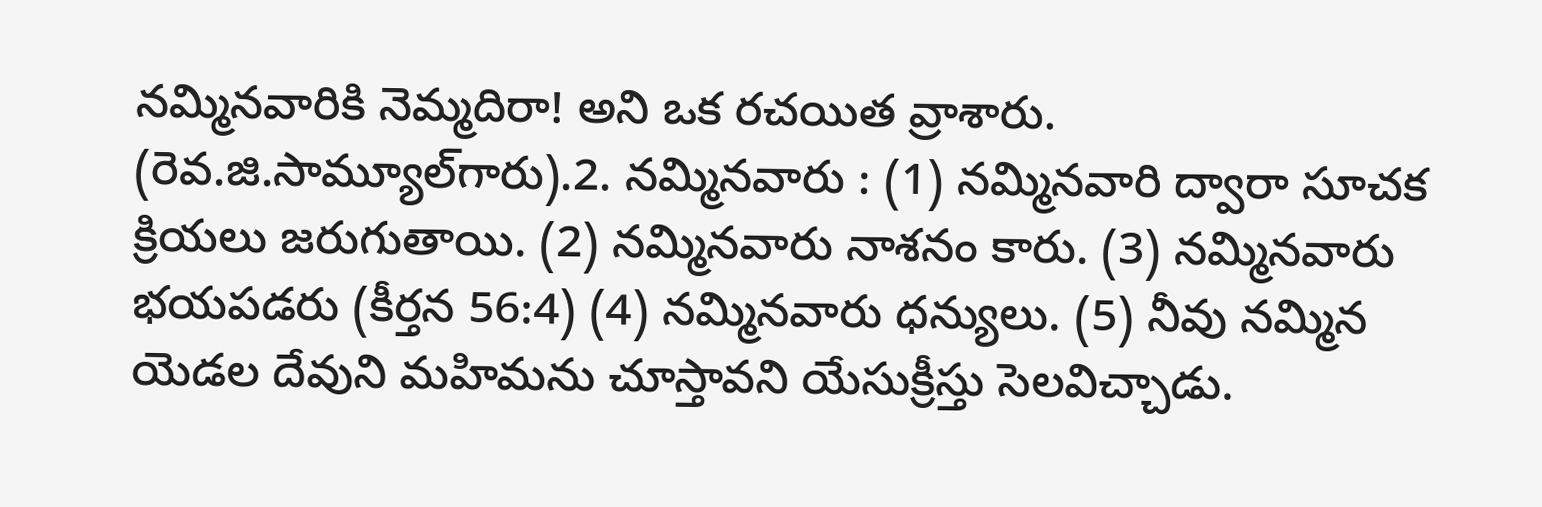నమ్మినవారికి నెమ్మదిరా! అని ఒక రచయిత వ్రాశారు. (రెవ.జి.సామ్యూల్‌గారు).2. నమ్మినవారు : (1) నమ్మినవారి ద్వారా సూచక క్రియలు జరుగుతాయి. (2) నమ్మినవారు నాశనం కారు. (3) నమ్మినవారు భయపడరు (కీర్తన 56:4) (4) నమ్మినవారు ధన్యులు. (5) నీవు నమ్మిన యెడల దేవుని మహిమను చూస్తావని యేసుక్రీస్తు సెలవిచ్చాడు.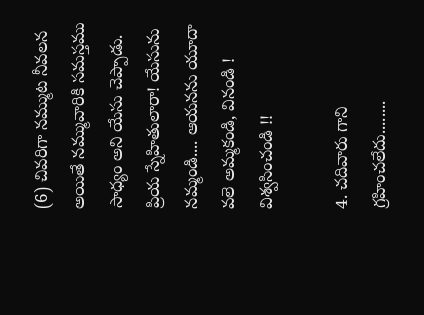(6) చివరిగా నమ్ముట నీవలన అయితే నమ్మువారికి సమస్తము సాధ్యం అని యేసు చెప్పాడు. ప్రియ స్నేహితులారా! యేసును నమ్మండి.... ఆయనను యూదా వలె అమ్మకండి, వినండి ! విశ్వసించండి !!

4. చదివారు గాని గ్రహించలేదు........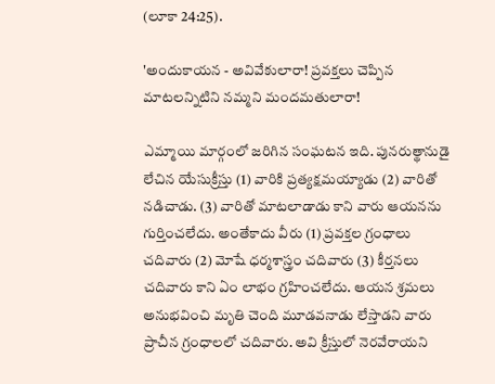(లూకా 24:25).

'అందుకాయన - అవివేకులారా! ప్రవక్తలు చెప్పిన మాటలన్నిటిని నమ్మని మందమతులారా!

ఎమ్మాయి మార్గంలో జరిగిన సంఘటన ఇది. పునరుత్థానుడై లేచిన యేసుక్రీస్తు (1) వారికి ప్రత్యక్షమయ్యాడు (2) వారితో నడిచాడు. (3) వారితో మాటలాడాడు కాని వారు ఆయనను గుర్తించలేదు. అంతేకాదు వీరు (1) ప్రవక్తల గ్రంధాలు చదివారు (2) మోషే ధర్మశాస్త్రం చదివారు (3) కీర్తనలు చదివారు కాని ఏం లాభం గ్రహించలేదు. ఆయన శ్రమలు అనుభవించి మృతి చెంది మూడవనాడు లేస్తాడని వారు ప్రాచీన గ్రంధాలలో చదివారు. అవి క్రీస్తులో నెరవేరాయని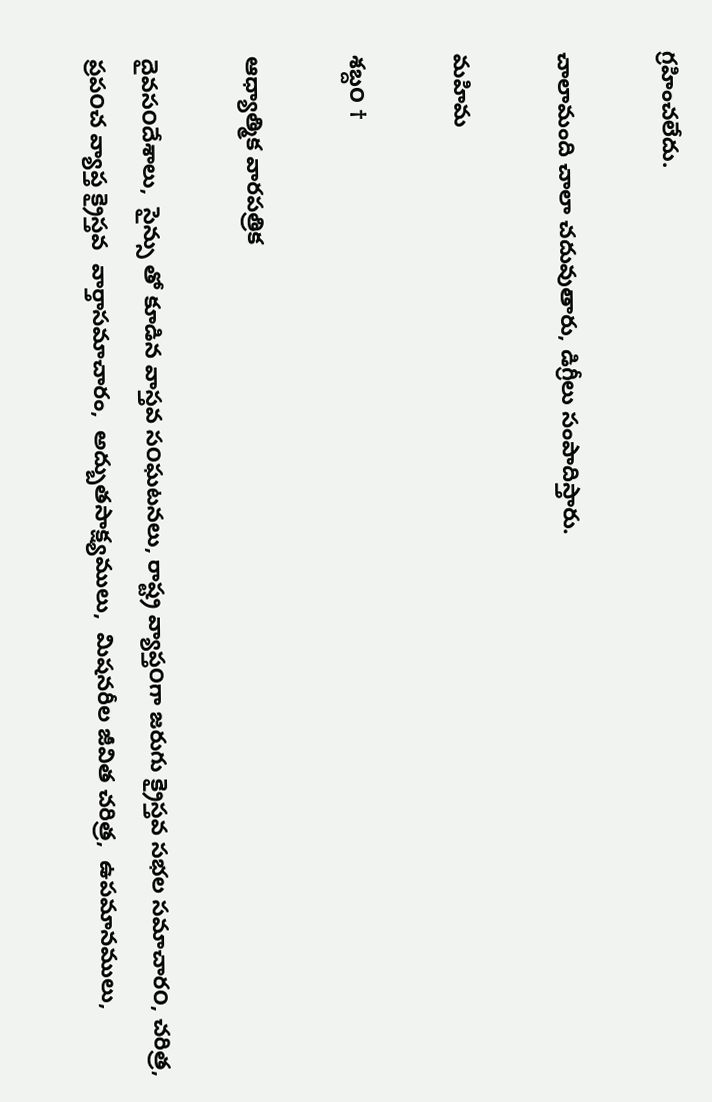గ్రహించలేదు.

చాలామంది చాలా చదువుతారు, డిగ్రీలు సంపాదిస్తారు.

మహిమ

శబ్ద౦ †

ఆధ్యాత్మిక వారపత్రిక

దైవస౦దేశాలు,  సైన్సు తో కూడిన వాస్తవ స౦ఘటనలు, రాష్ట్ర వ్యాప్త౦గా జరుగు క్రైస్తవ సభల సమాచార౦, చరిత్ర, ప్రప౦చ వ్యాప్త క్రైస్తవ  వార్తాసమాచారం,  అద్బుతసాక్ష్యములు,  మిషనరీల జీవిత చరిత్ర,  ఉపమానములు,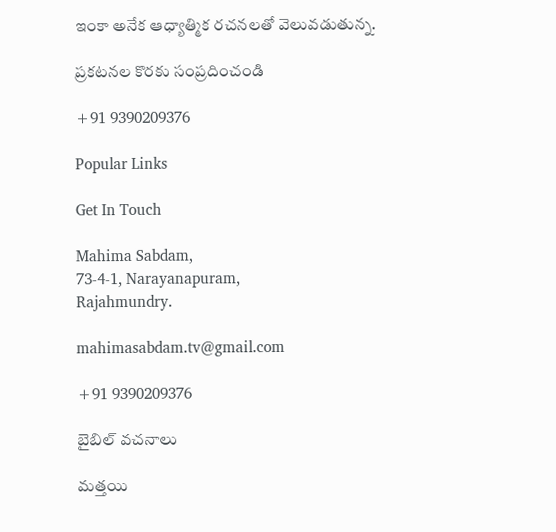ఇంకా అనేక ఆధ్యాత్మిక రచనలతో వెలువడుతున్న.

ప్రకటనల కొరకు సంప్రదించండి

+91 9390209376

Popular Links

Get In Touch

Mahima Sabdam,
73-4-1, Narayanapuram,
Rajahmundry.

mahimasabdam.tv@gmail.com

+91 9390209376

బైబిల్ వచనాలు

మత్తయి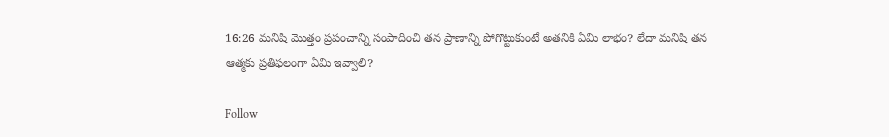16:26 మనిషి మొత్తం ప్రపంచాన్ని సంపాదించి తన ప్రాణాన్ని పోగొట్టుకుంటే అతనికి ఏమి లాభం? లేదా మనిషి తన ఆత్మకు ప్రతిఫలంగా ఏమి ఇవ్వాలి?

Follow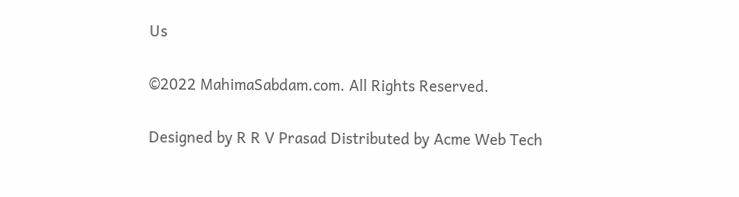Us

©2022 MahimaSabdam.com. All Rights Reserved.

Designed by R R V Prasad Distributed by Acme Web Tech